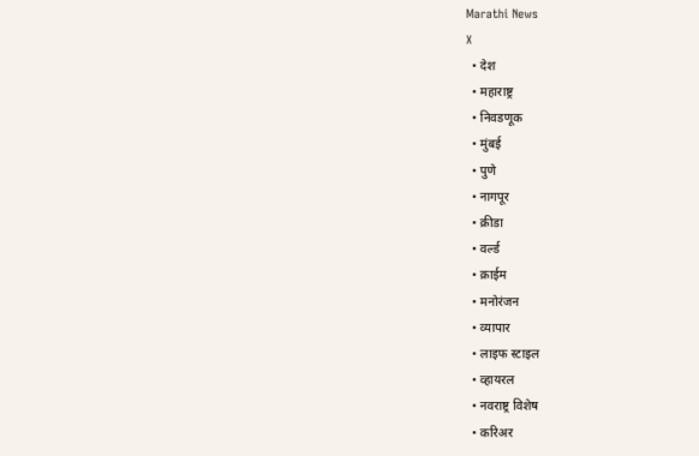Marathi News
X
  • देश
  • महाराष्ट्र
  • निवडणूक
  • मुंबई
  • पुणे
  • नागपूर
  • क्रीडा
  • वर्ल्ड
  • क्राईम
  • मनोरंजन
  • व्यापार
  • लाइफ स्टाइल
  • व्हायरल
  • नवराष्ट्र विशेष
  • करिअर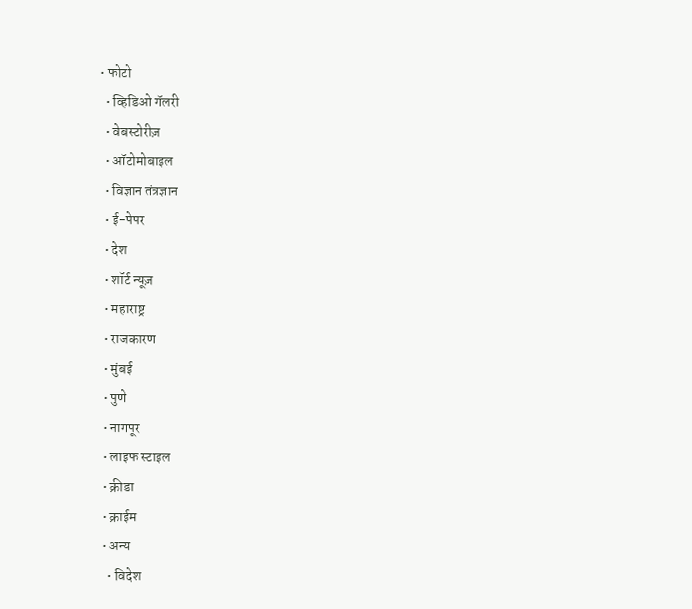• फोटो
  • व्हिडिओ गॅलरी
  • वेबस्टोरीज़
  • ऑटोमोबाइल
  • विज्ञान तंत्रज्ञान
  • ई-पेपर
  • देश
  • शॉर्ट न्यूज़
  • महाराष्ट्र
  • राजकारण
  • मुंबई
  • पुणे
  • नागपूर
  • लाइफ स्टाइल
  • क्रीडा
  • क्राईम
  • अन्य
    • विदेश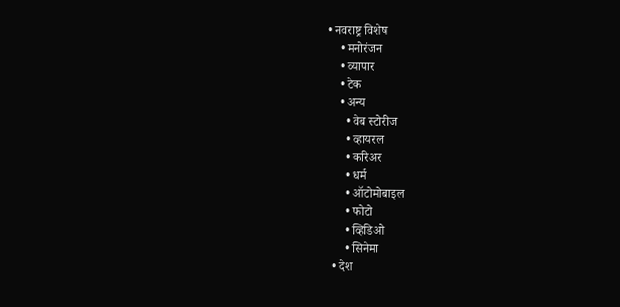• नवराष्ट्र विशेष
    • मनोरंजन
    • व्यापार
    • टेक
    • अन्य
      • वेब स्टोरीज
      • व्हायरल
      • करिअर
      • धर्म
      • ऑटोमोबाइल
      • फोटो
      • व्हिडिओ
      • सिनेमा
  • देश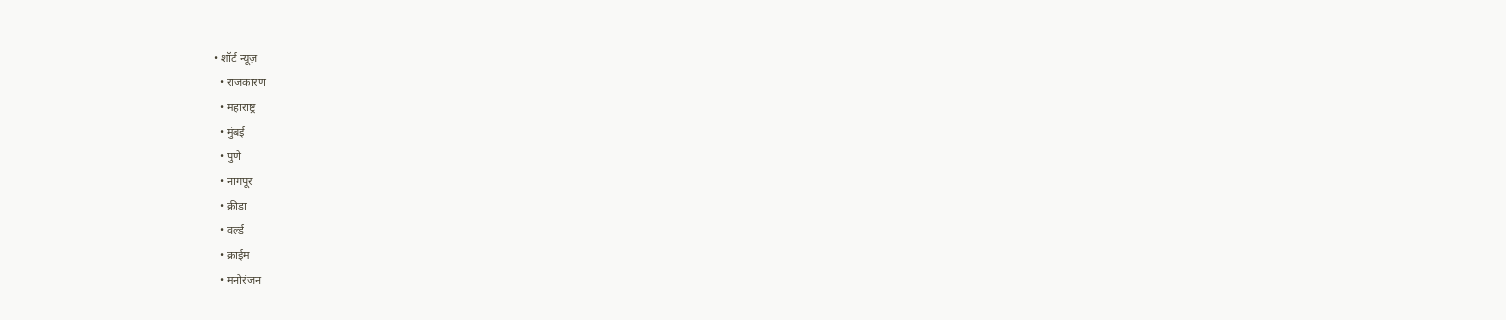• शॉर्ट न्यूज़
  • राजकारण
  • महाराष्ट्र
  • मुंबई
  • पुणे
  • नागपूर
  • क्रीडा
  • वर्ल्ड
  • क्राईम
  • मनोरंजन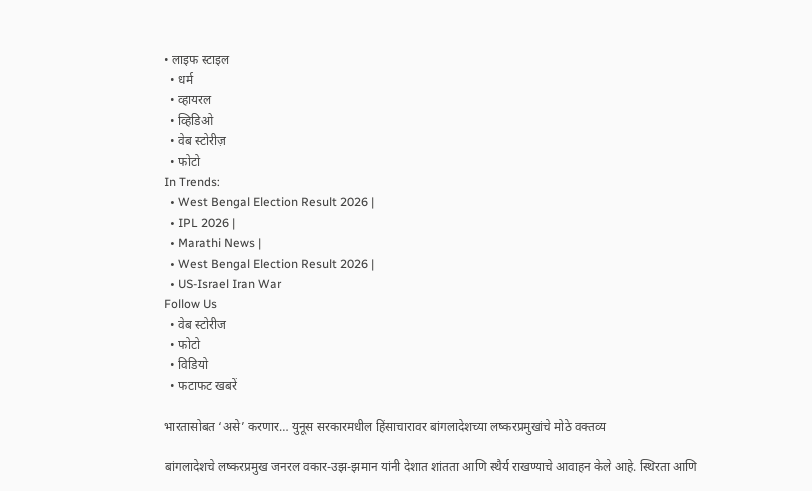• लाइफ स्टाइल
  • धर्म
  • व्हायरल
  • व्हिडिओ
  • वेब स्टोरीज़
  • फोटो
In Trends:
  • West Bengal Election Result 2026 |
  • IPL 2026 |
  • Marathi News |
  • West Bengal Election Result 2026 |
  • US-Israel Iran War
Follow Us
  • वेब स्टोरीज
  • फोटो
  • विडियो
  • फटाफट खबरें

भारतासोबत ‘असे’ करणार… युनूस सरकारमधील हिंसाचारावर बांगलादेशच्या लष्करप्रमुखांचे मोठे वक्तव्य

बांगलादेशचे लष्करप्रमुख जनरल वकार-उझ-झमान यांनी देशात शांतता आणि स्थैर्य राखण्याचे आवाहन केले आहे. स्थिरता आणि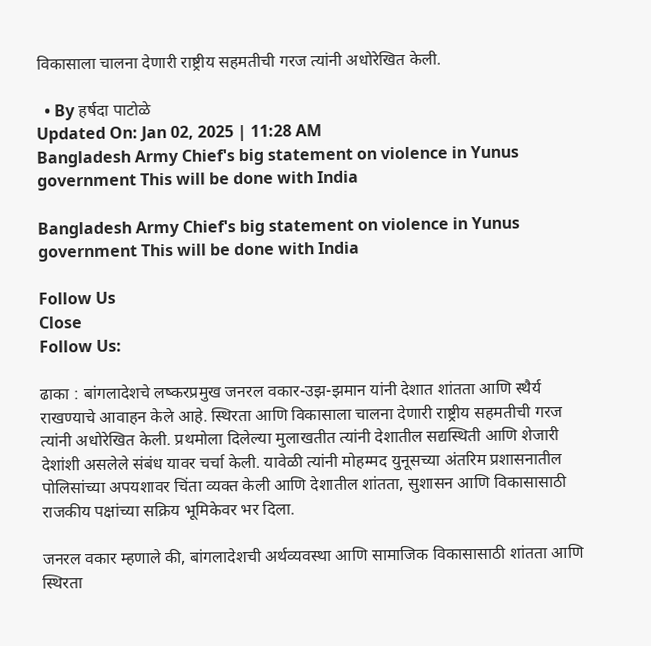विकासाला चालना देणारी राष्ट्रीय सहमतीची गरज त्यांनी अधोरेखित केली.

  • By हर्षदा पाटोळे
Updated On: Jan 02, 2025 | 11:28 AM
Bangladesh Army Chief's big statement on violence in Yunus government This will be done with India

Bangladesh Army Chief's big statement on violence in Yunus government This will be done with India

Follow Us
Close
Follow Us:

ढाका : बांगलादेशचे लष्करप्रमुख जनरल वकार-उझ-झमान यांनी देशात शांतता आणि स्थैर्य राखण्याचे आवाहन केले आहे. स्थिरता आणि विकासाला चालना देणारी राष्ट्रीय सहमतीची गरज त्यांनी अधोरेखित केली. प्रथमोला दिलेल्या मुलाखतीत त्यांनी देशातील सद्यस्थिती आणि शेजारी देशांशी असलेले संबंध यावर चर्चा केली. यावेळी त्यांनी मोहम्मद युनूसच्या अंतरिम प्रशासनातील पोलिसांच्या अपयशावर चिंता व्यक्त केली आणि देशातील शांतता, सुशासन आणि विकासासाठी राजकीय पक्षांच्या सक्रिय भूमिकेवर भर दिला.

जनरल वकार म्हणाले की, बांगलादेशची अर्थव्यवस्था आणि सामाजिक विकासासाठी शांतता आणि स्थिरता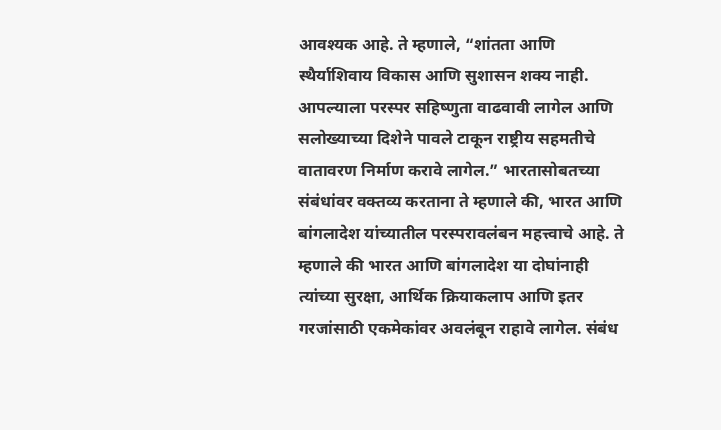आवश्यक आहे. ते म्हणाले, “शांतता आणि स्थैर्याशिवाय विकास आणि सुशासन शक्य नाही. आपल्याला परस्पर सहिष्णुता वाढवावी लागेल आणि सलोख्याच्या दिशेने पावले टाकून राष्ट्रीय सहमतीचे वातावरण निर्माण करावे लागेल.” भारतासोबतच्या संबंधांवर वक्तव्य करताना ते म्हणाले की, भारत आणि बांगलादेश यांच्यातील परस्परावलंबन महत्त्वाचे आहे. ते म्हणाले की भारत आणि बांगलादेश या दोघांनाही त्यांच्या सुरक्षा, आर्थिक क्रियाकलाप आणि इतर गरजांसाठी एकमेकांवर अवलंबून राहावे लागेल. संबंध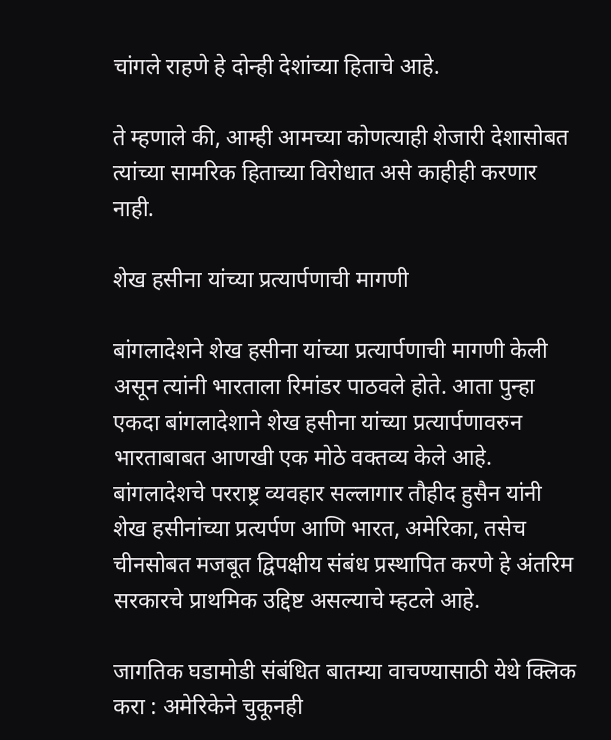चांगले राहणे हे दोन्ही देशांच्या हिताचे आहे.

ते म्हणाले की, आम्ही आमच्या कोणत्याही शेजारी देशासोबत त्यांच्या सामरिक हिताच्या विरोधात असे काहीही करणार नाही.

शेख हसीना यांच्या प्रत्यार्पणाची मागणी

बांगलादेशने शेख हसीना यांच्या प्रत्यार्पणाची मागणी केली असून त्यांनी भारताला रिमांडर पाठवले होते. आता पुन्हा एकदा बांगलादेशाने शेख हसीना यांच्या प्रत्यार्पणावरुन भारताबाबत आणखी एक मोठे वक्तव्य केले आहे. बांगलादेशचे परराष्ट्र व्यवहार सल्लागार तौहीद हुसैन यांनी शेख हसीनांच्या प्रत्यर्पण आणि भारत, अमेरिका, तसेच चीनसोबत मजबूत द्विपक्षीय संबंध प्रस्थापित करणे हे अंतरिम सरकारचे प्राथमिक उद्दिष्ट असल्याचे म्हटले आहे.

जागतिक घडामोडी संबंधित बातम्या वाचण्यासाठी येथे क्लिक करा : अमेरिकेने चुकूनही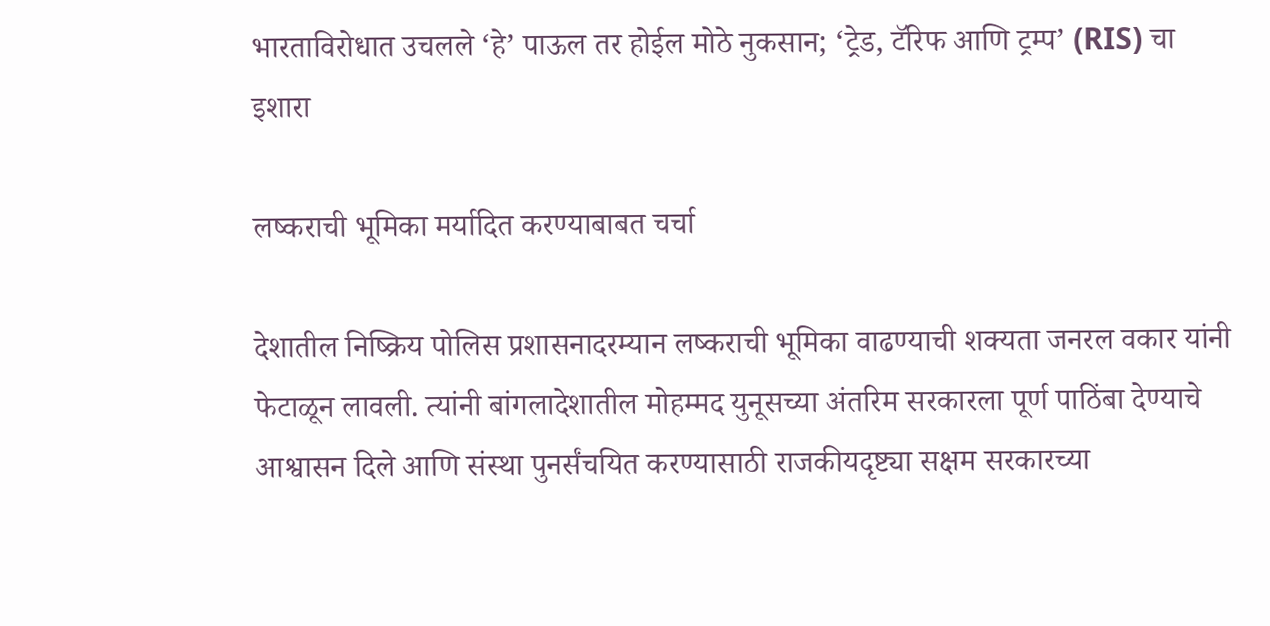भारताविरोधात उचलले ‘हे’ पाऊल तर होईल मोठे नुकसान; ‘ट्रेड, टॅरिफ आणि ट्रम्प’ (RIS) चा इशारा

लष्कराची भूमिका मर्यादित करण्याबाबत चर्चा

देशातील निष्क्रिय पोलिस प्रशासनादरम्यान लष्कराची भूमिका वाढण्याची शक्यता जनरल वकार यांनी फेटाळून लावली. त्यांनी बांगलादेशातील मोहम्मद युनूसच्या अंतरिम सरकारला पूर्ण पाठिंबा देण्याचे आश्वासन दिले आणि संस्था पुनर्संचयित करण्यासाठी राजकीयदृष्ट्या सक्षम सरकारच्या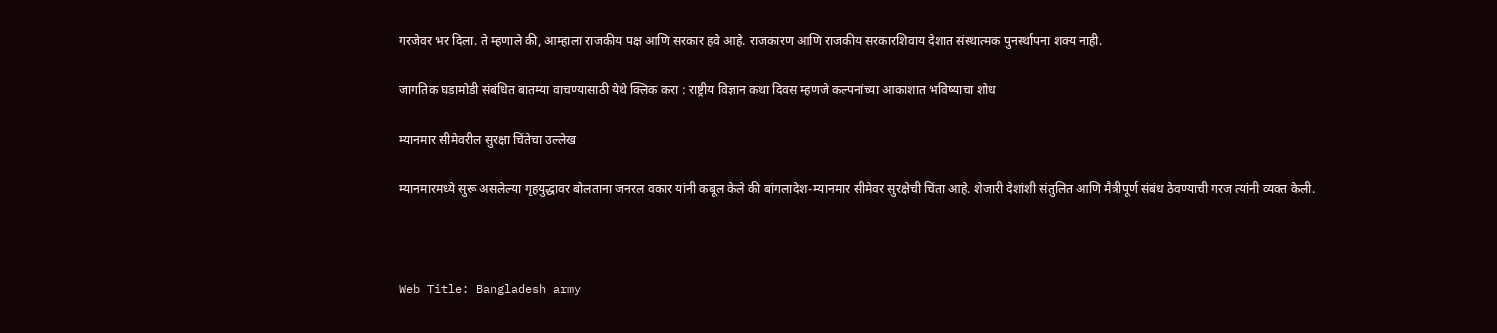गरजेवर भर दिला. ते म्हणाले की, आम्हाला राजकीय पक्ष आणि सरकार हवे आहे. राजकारण आणि राजकीय सरकारशिवाय देशात संस्थात्मक पुनर्स्थापना शक्य नाही.

जागतिक घडामोडी संबंधित बातम्या वाचण्यासाठी येथे क्लिक करा : राष्ट्रीय विज्ञान कथा दिवस म्हणजे कल्पनांच्या आकाशात भविष्याचा शोध

म्यानमार सीमेवरील सुरक्षा चिंतेचा उल्लेख

म्यानमारमध्ये सुरू असलेल्या गृहयुद्धावर बोलताना जनरल वकार यांनी कबूल केले की बांगलादेश-म्यानमार सीमेवर सुरक्षेची चिंता आहे. शेजारी देशांशी संतुलित आणि मैत्रीपूर्ण संबंध ठेवण्याची गरज त्यांनी व्यक्त केली.



Web Title: Bangladesh army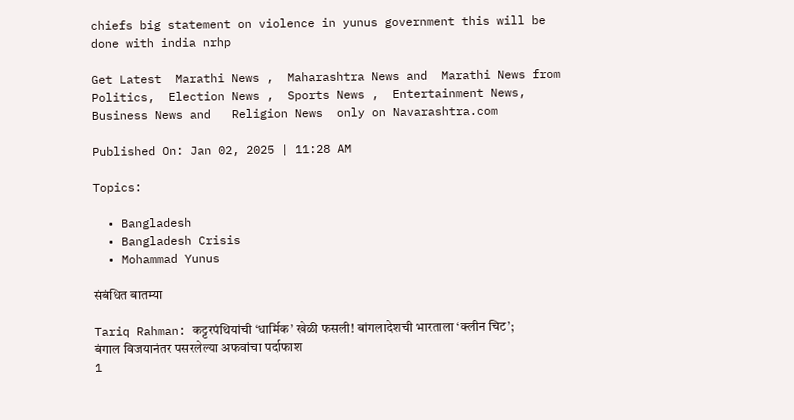chiefs big statement on violence in yunus government this will be done with india nrhp

Get Latest  Marathi News ,  Maharashtra News and  Marathi News from Politics,  Election News ,  Sports News ,  Entertainment News,  Business News and   Religion News  only on Navarashtra.com

Published On: Jan 02, 2025 | 11:28 AM

Topics:

  • Bangladesh
  • Bangladesh Crisis
  • Mohammad Yunus

संबंधित बातम्या

Tariq Rahman: कट्टरपंथियांची ‘धार्मिक’ खेळी फसली! बांगलादेशची भारताला ‘क्लीन चिट’; बंगाल विजयानंतर पसरलेल्या अफवांचा पर्दाफाश
1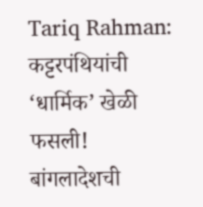Tariq Rahman: कट्टरपंथियांची ‘धार्मिक’ खेळी फसली! बांगलादेशची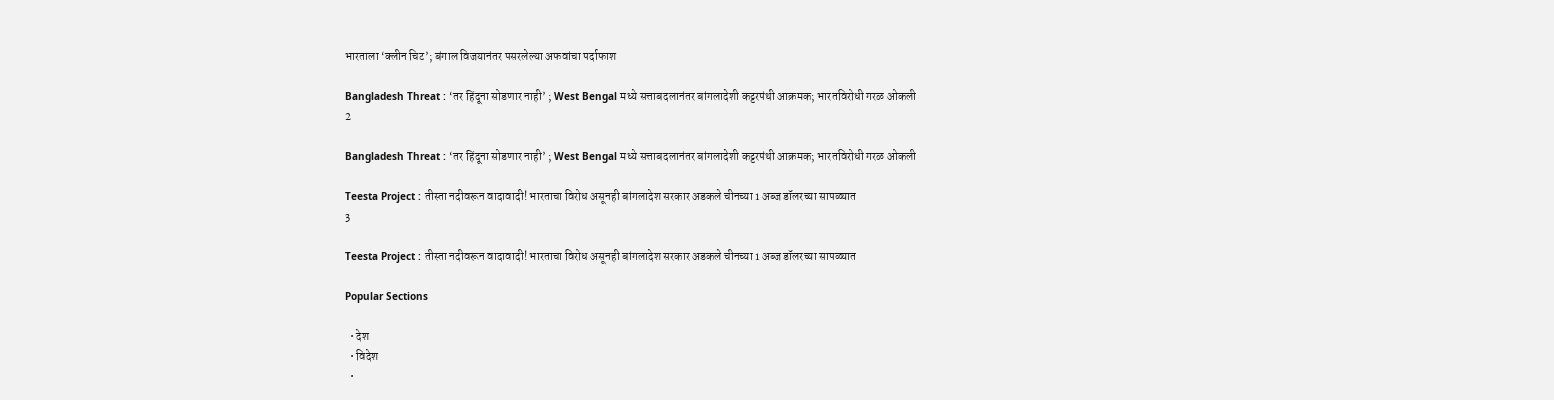भारताला ‘क्लीन चिट’; बंगाल विजयानंतर पसरलेल्या अफवांचा पर्दाफाश

Bangladesh Threat : ‘तर हिंदूना सोडणार नाही’ ; West Bengal मध्ये सत्ताबदलानंतर बांगलादेशी कट्टरपंथी आक्रमक; भारतविरोधी गरळ ओकली
2

Bangladesh Threat : ‘तर हिंदूना सोडणार नाही’ ; West Bengal मध्ये सत्ताबदलानंतर बांगलादेशी कट्टरपंथी आक्रमक; भारतविरोधी गरळ ओकली

Teesta Project : तीस्ता नदीवरून वादावादी! भारताचा विरोध असूनही बांगलादेश सरकार अडकले चीनच्या 1 अब्ज डॉलरच्या सापळ्यात
3

Teesta Project : तीस्ता नदीवरून वादावादी! भारताचा विरोध असूनही बांगलादेश सरकार अडकले चीनच्या 1 अब्ज डॉलरच्या सापळ्यात

Popular Sections

  • देश
  • विदेश
  •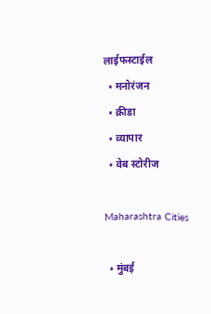लाईफस्टाईल
  • मनोरंजन
  • क्रीडा
  • व्यापार
  • वेब स्टोरीज

Maharashtra Cities

  • मुंबई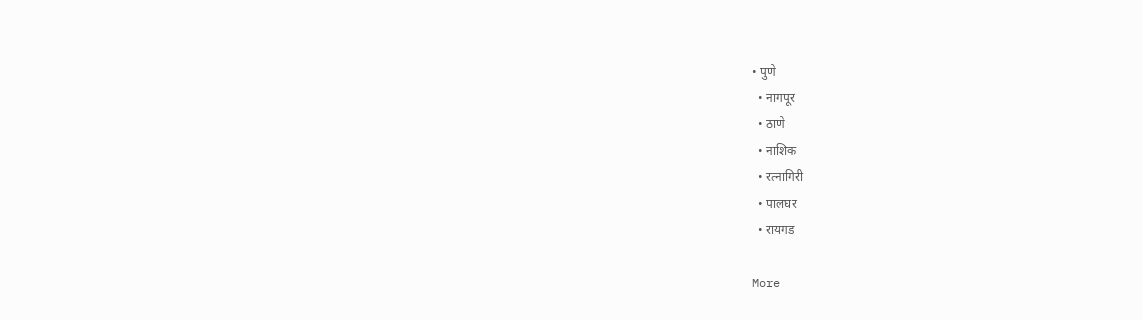• पुणे
  • नागपूर
  • ठाणे
  • नाशिक
  • रत्नागिरी
  • पालघर
  • रायगड

More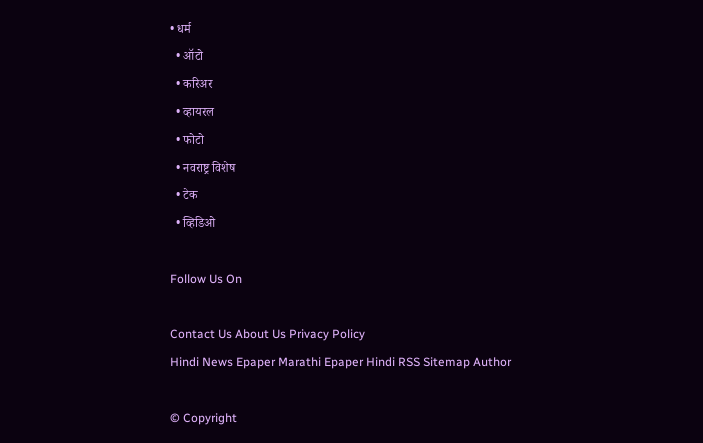• धर्म
  • ऑटो
  • करिअर
  • व्हायरल
  • फोटो
  • नवराष्ट्र विशेष
  • टेक
  • व्हिडिओ

Follow Us On

Contact Us About Us Privacy Policy
Hindi News Epaper Marathi Epaper Hindi RSS Sitemap Author

© Copyright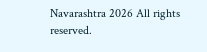Navarashtra 2026 All rights reserved.